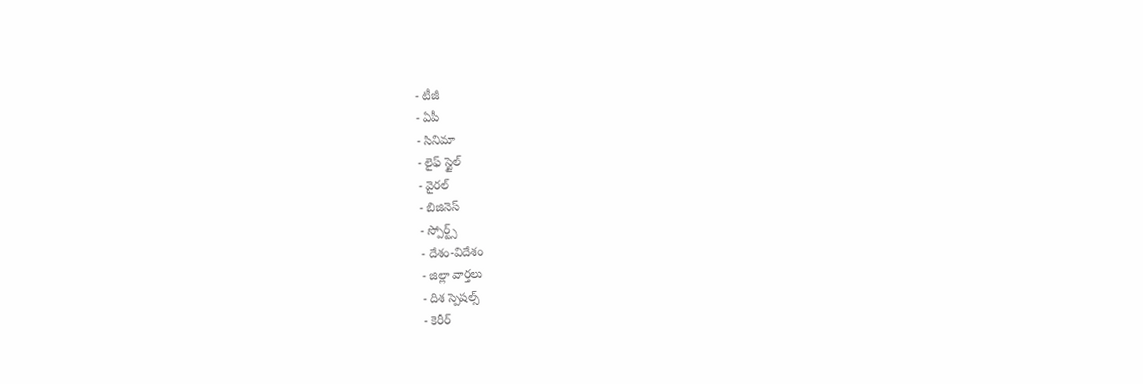- టీజీ
- ఏపీ
- సినిమా
- లైఫ్ స్టైల్
- వైరల్
- బిజినెస్
- స్పోర్ట్స్
- దేశం-విదేశం
- జిల్లా వార్తలు
- దిశ స్పెషల్స్
- కెరీర్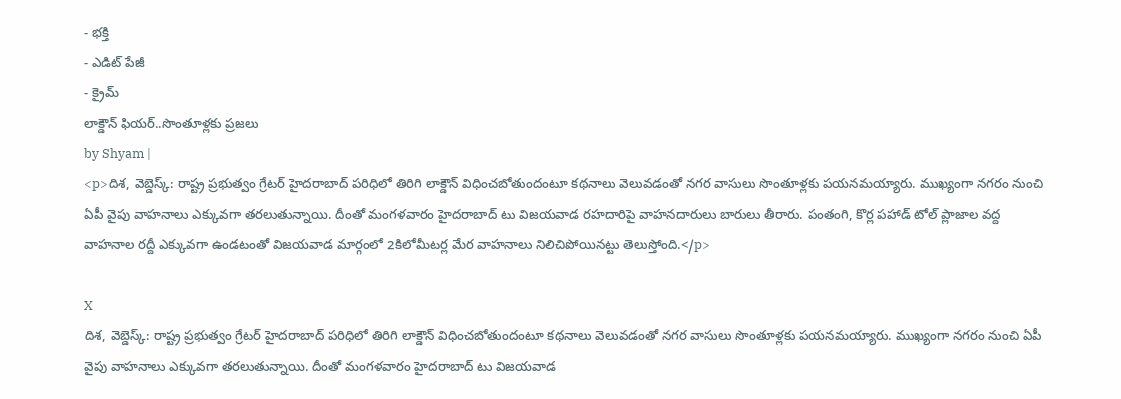- భక్తి
- ఎడిట్ పేజీ
- క్రైమ్
లాక్డౌన్ ఫియర్..సొంతూళ్లకు ప్రజలు
by Shyam |
<p>దిశ, వెబ్డెస్క్: రాష్ట్ర ప్రభుత్వం గ్రేటర్ హైదరాబాద్ పరిధిలో తిరిగి లాక్డౌన్ విధించబోతుందంటూ కథనాలు వెలువడంతో నగర వాసులు సొంతూళ్లకు పయనమయ్యారు. ముఖ్యంగా నగరం నుంచి ఏపీ వైపు వాహనాలు ఎక్కువగా తరలుతున్నాయి. దీంతో మంగళవారం హైదరాబాద్ టు విజయవాడ రహదారిపై వాహనదారులు బారులు తీరారు. పంతంగి, కొర్ల పహాడ్ టోల్ ప్లాజాల వద్ద వాహనాల రద్దీ ఎక్కువగా ఉండటంతో విజయవాడ మార్గంలో 2కిలోమీటర్ల మేర వాహనాలు నిలిచిపోయినట్టు తెలుస్తోంది.</p>

X
దిశ, వెబ్డెస్క్: రాష్ట్ర ప్రభుత్వం గ్రేటర్ హైదరాబాద్ పరిధిలో తిరిగి లాక్డౌన్ విధించబోతుందంటూ కథనాలు వెలువడంతో నగర వాసులు సొంతూళ్లకు పయనమయ్యారు. ముఖ్యంగా నగరం నుంచి ఏపీ వైపు వాహనాలు ఎక్కువగా తరలుతున్నాయి. దీంతో మంగళవారం హైదరాబాద్ టు విజయవాడ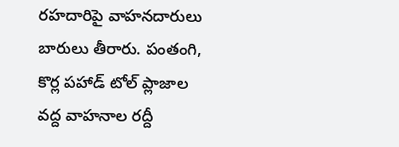రహదారిపై వాహనదారులు బారులు తీరారు. పంతంగి, కొర్ల పహాడ్ టోల్ ప్లాజాల వద్ద వాహనాల రద్దీ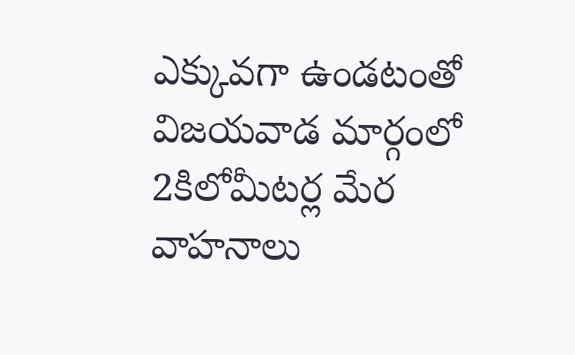ఎక్కువగా ఉండటంతో విజయవాడ మార్గంలో 2కిలోమీటర్ల మేర వాహనాలు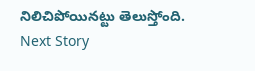నిలిచిపోయినట్టు తెలుస్తోంది.
Next Story